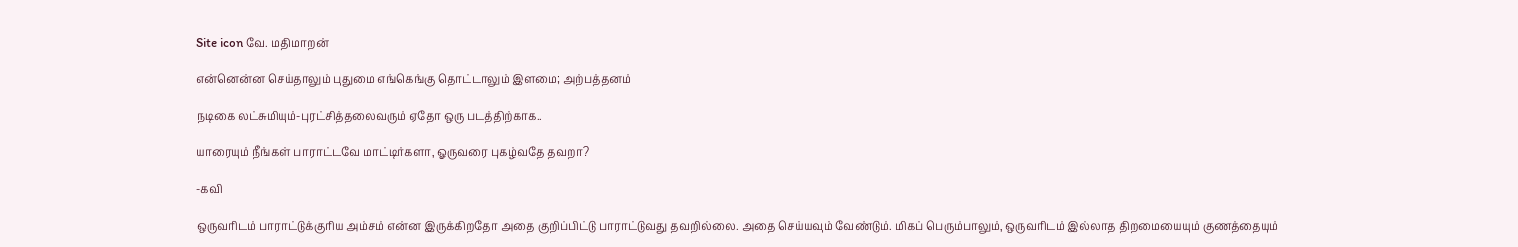Site icon வே. மதிமாறன்

என்னென்ன செய்தாலும் புதுமை எங்கெங்கு தொட்டாலும் இளமை; அற்பத்தனம்

நடிகை லட்சுமியும்-புரட்சித்தலைவரும் ஏதோ ஒரு படத்திற்காக..

யாரையும் நீங்கள் பாராட்டவே மாட்டிர்களா, ஓருவரை புகழ்வதே தவறா?

-கவி

ஒருவரிடம் பாராட்டுக்குரிய அம்சம் என்ன இருக்கிறதோ அதை குறிப்பிட்டு பாராட்டுவது தவறில்லை. அதை செய்யவும் வேண்டும். மிகப் பெரும்பாலும், ஒருவரிடம் இல்லாத திறமையையும் குணத்தையும்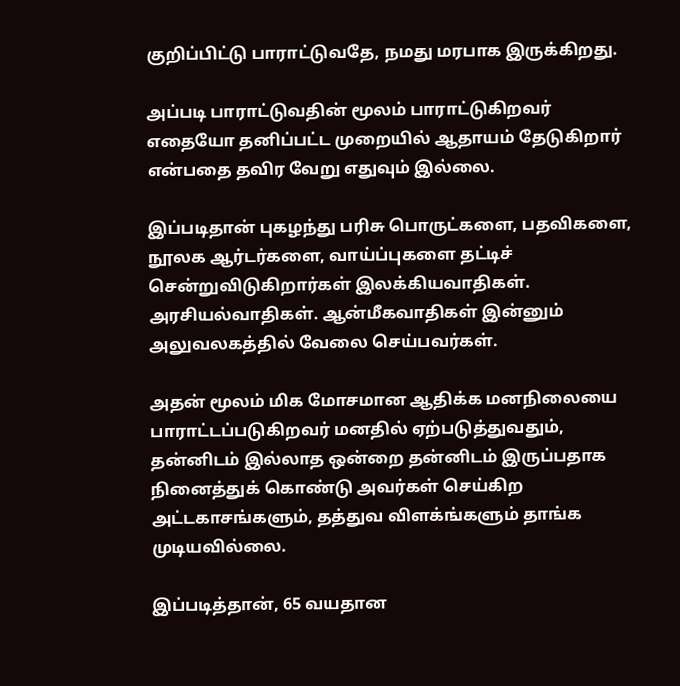குறிப்பிட்டு பாராட்டுவதே, நமது மரபாக இருக்கிறது.

அப்படி பாராட்டுவதின் மூலம் பாராட்டுகிறவர் எதையோ தனிப்பட்ட முறையில் ஆதாயம் தேடுகிறார் என்பதை தவிர வேறு எதுவும் இல்லை.

இப்படிதான் புகழந்து பரிசு பொருட்களை, பதவிகளை, நூலக ஆர்டர்களை, வாய்ப்புகளை தட்டிச் சென்றுவிடுகிறார்கள் இலக்கியவாதிகள். அரசியல்வாதிகள். ஆன்மீகவாதிகள் இன்னும் அலுவலகத்தில் வேலை செய்பவர்கள்.

அதன் மூலம் மிக மோசமான ஆதிக்க மனநிலையை பாராட்டப்படுகிறவர் மனதில் ஏற்படுத்துவதும், தன்னிடம் இல்லாத ஒன்றை தன்னிடம் இருப்பதாக நினைத்துக் கொண்டு அவர்கள் செய்கிற அட்டகாசங்களும், தத்துவ விளக்ங்களும் தாங்க முடியவில்லை.

இப்படித்தான், 65 வயதான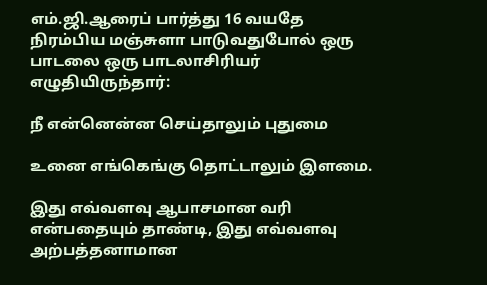எம்.ஜி.ஆரைப் பார்த்து 16 வயதே நிரம்பிய மஞ்சுளா பாடுவதுபோல் ஒரு பாடலை ஒரு பாடலாசிரியர் எழுதியிருந்தார்:

நீ என்னென்ன செய்தாலும் புதுமை

உனை எங்கெங்கு தொட்டாலும் இளமை.

இது எவ்வளவு ஆபாசமான வரி என்பதையும் தாண்டி, இது எவ்வளவு அற்பத்தனாமான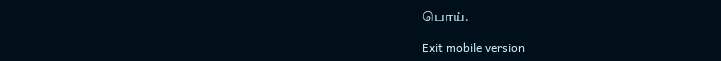பொய்.

Exit mobile version